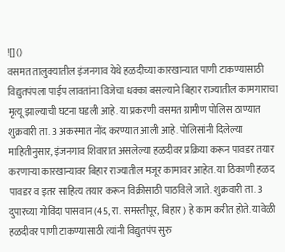![]()
वसमत तालुक्यातील इंजनगाव येथे हळदीच्या कारखान्यात पाणी टाकण्यासाठी विद्युतपंपला पाईप लावतांना विजेचा धक्का बसल्याने बिहार राज्यातील कामगाराचा मृत्यू झाल्याची घटना घडली आहे. या प्रकरणी वसमत ग्रामीण पोलिस ठाण्यात शुक्रवारी ता. 3 अकस्मात नोंद करण्यात आली आहे. पोलिसांनी दिलेल्या माहितीनुसार, इंजनगाव शिवारात असलेल्या हळदीवर प्रक्रिया करून पावडर तयार करणाऱ्या कारखान्यावर बिहार राज्यातील मजूर कामावर आहेत. या ठिकाणी हळद पावडर व इतर साहित्य तयार करून विक्रीसाठी पाठविले जाते. शुक्रवारी ता. 3 दुपारच्या गोविंदा पासवान (45, रा. समस्तीपूर, बिहार) हे काम करीत होते. यावेळी हळदीवर पाणी टाकण्यासाठी त्यांनी विद्युतपंप सुरु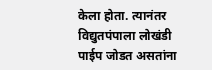केला होता. त्यानंतर विद्युतपंपाला लोखंडी पाईप जोडत असतांना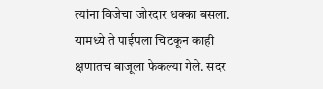त्यांना विजेचा जोरदार धक्का बसला. यामध्ये ते पाईपला चिटकून काही क्षणातच बाजूला फेकल्या गेले. सदर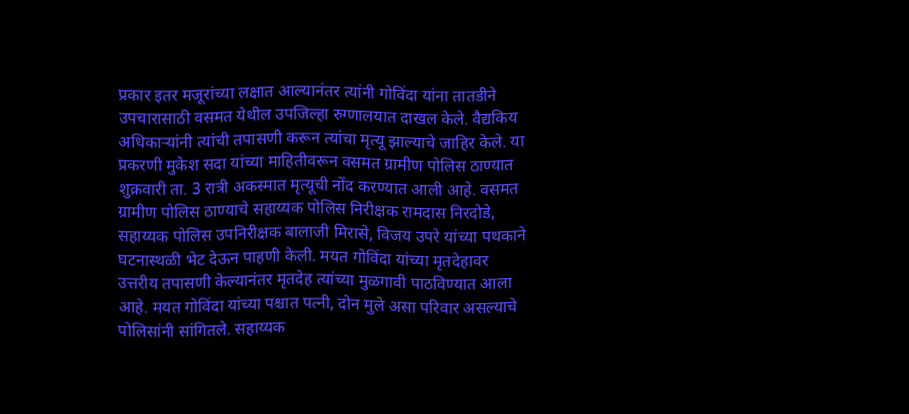प्रकार इतर मजूरांच्या लक्षात आल्यानंतर त्यांनी गोविंदा यांना तातडीने उपचारासाठी वसमत येथील उपजिल्हा रुग्णालयात दाखल केले. वैद्यकिय अधिकाऱ्यांनी त्यांची तपासणी करून त्यांचा मृत्यू झाल्याचे जाहिर केले. या प्रकरणी मुकेश सदा यांच्या माहितीवरून वसमत ग्रामीण पोलिस ठाण्यात शुक्रवारी ता. 3 रात्री अकस्मात मृत्यूची नोंद करण्यात आली आहे. वसमत ग्रामीण पोलिस ठाण्याचे सहाय्यक पोलिस निरीक्षक रामदास निरदोडे, सहाय्यक पोलिस उपनिरीक्षक बालाजी मिरासे, विजय उपरे यांच्या पथकाने घटनास्थळी भेट देऊन पाहणी केली. मयत गोविंदा यांच्या मृतदेहावर उत्तरीय तपासणी केल्यानंतर मृतदेह त्यांच्या मुळगावी पाठविण्यात आला आहे. मयत गोविंदा यांच्या पश्चात पत्नी, दोन मुले असा परिवार असल्याचे पोलिसांनी सांगितले. सहाय्यक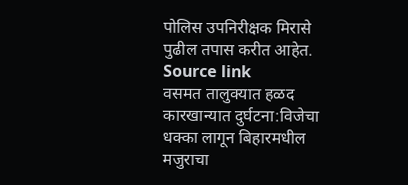पोलिस उपनिरीक्षक मिरासे पुढील तपास करीत आहेत.
Source link
वसमत तालुक्यात हळद कारखान्यात दुर्घटना:विजेचा धक्का लागून बिहारमधील मजुराचा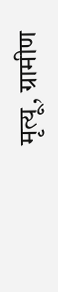मृत्यू, ग्रामीण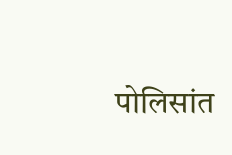पोलिसांत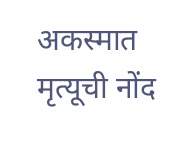अकस्मात मृत्यूची नोंद